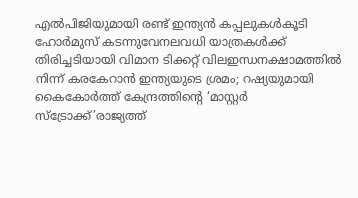എൽപിജിയുമായി രണ്ട് ഇന്ത്യൻ കപ്പലുകൾകൂടി ഹോർമുസ് കടന്നുവേനലവധി യാത്രകള്‍ക്ക് തിരിച്ചടിയായി വിമാന ടിക്കറ്റ് വിലഇന്ധനക്ഷാമത്തിൽ നിന്ന് കരകേറാൻ ഇന്ത്യയുടെ ശ്രമം; റഷ്യയുമായി കൈകോര്‍ത്ത് കേന്ദ്രത്തിന്റെ ‘മാസ്റ്റര്‍ സ്‌ട്രോക്ക്’രാജ്യത്ത്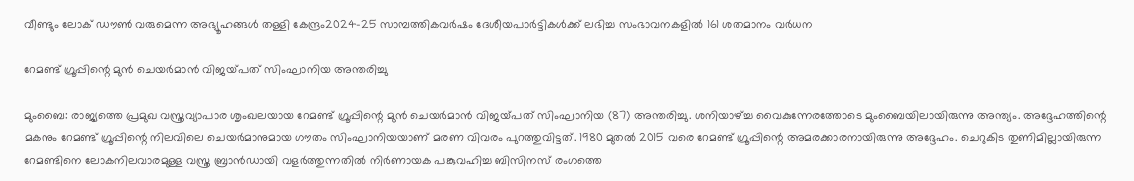വീണ്ടും ലോക് ഡൗൺ വരുമെന്ന അഭ്യൂഹങ്ങൾ തള്ളി കേന്ദ്രം2024-25 സാമ്പത്തികവർഷം ദേശീയപാർട്ടികൾക്ക് ലഭിച്ച സംഭാവനകളിൽ 161 ശതമാനം വർധന

റേമണ്ട് ഗ്രൂപ്പിന്റെ മുൻ ചെയർമാൻ വിജയ്‌പത് സിംഘാനിയ അന്തരിച്ചു

മുംബൈ: രാജ്യത്തെ പ്രമുഖ വസ്ത്രവ്യാപാര ശൃംഖലയായ റേമണ്ട് ഗ്രൂപ്പിന്റെ മുൻ ചെയർമാൻ വിജയ്‌പത് സിംഘാനിയ (87) അന്തരിച്ചു. ശനിയാഴ്ച്ച വൈകുന്നേരത്തോടെ മുംബൈയിലായിരുന്നു അന്ത്യം. അദ്ദേഹത്തിന്റെ മകനും റേമണ്ട് ഗ്രൂപ്പിന്റെ നിലവിലെ ചെയർമാനുമായ ഗൗതം സിംഘാനിയയാണ് മരണ വിവരം പുറത്തുവിട്ടത്. 1980 മുതൽ 2015 വരെ റേമണ്ട് ഗ്രൂപ്പിന്റെ അമരക്കാരനായിരുന്നു അദ്ദേഹം. ചെറുകിട തുണിമില്ലായിരുന്ന റേമണ്ടിനെ ലോകനിലവാരമുള്ള വസ്ത്ര ബ്രാൻഡായി വളർത്തുന്നതിൽ നിർണായക പങ്കുവഹിച്ച ബിസിനസ് രംഗത്തെ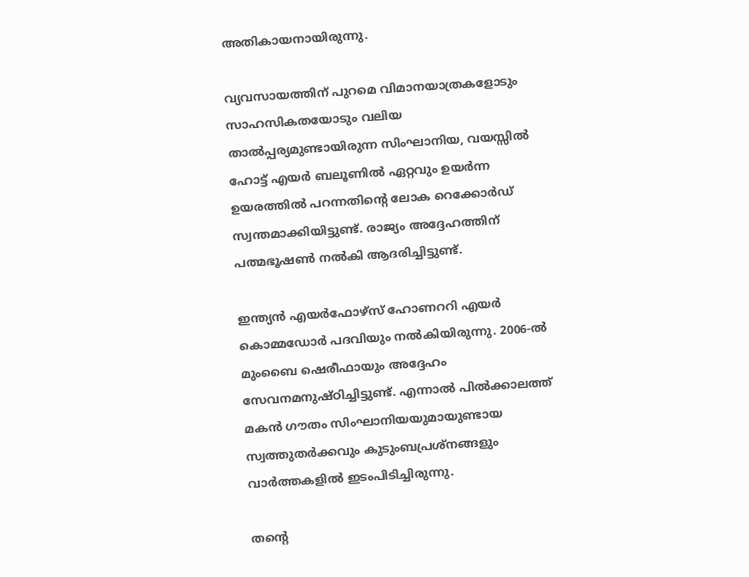അതികായനായിരുന്നു.

വ്യവസായത്തിന് പുറമെ വിമാനയാത്രകളോടും സാഹസികതയോടും വലിയ താൽപ്പര്യമുണ്ടായിരുന്ന സിംഘാനിയ, വയസ്സിൽ ഹോട്ട് എയർ ബലൂണിൽ ഏറ്റവും ഉയർന്ന ഉയരത്തിൽ പറന്നതിന്റെ ലോക റെക്കോർഡ് സ്വന്തമാക്കിയിട്ടുണ്ട്. രാജ്യം അദ്ദേഹത്തിന് പത്മഭൂഷൺ നൽകി ആദരിച്ചിട്ടുണ്ട്.

ഇന്ത്യൻ എയർഫോഴ്സ് ഹോണററി എയർ കൊമ്മഡോർ പദവിയും നൽകിയിരുന്നു. 2006-ൽ മുംബൈ ഷെരീഫായും അദ്ദേഹം സേവനമനുഷ്ഠിച്ചിട്ടുണ്ട്. എന്നാൽ പിൽക്കാലത്ത് മകൻ ഗൗതം സിംഘാനിയയുമായുണ്ടായ സ്വത്തുതർക്കവും കുടുംബപ്രശ്നങ്ങളും വാർത്തകളിൽ ഇടംപിടിച്ചിരുന്നു.

തന്റെ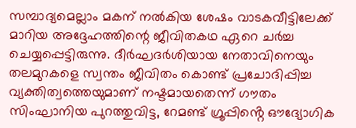സമ്പാദ്യമെല്ലാം മകന് നൽകിയ ശേഷം വാടകവീട്ടിലേക്ക് മാറിയ അദ്ദേഹത്തിന്റെ ജീവിതകഥ ഏറെ ചർച്ച ചെയ്യപ്പെട്ടിരുന്നു. ദീർഘദർശിയായ നേതാവിനെയും തലമുറകളെ സ്വന്തം ജീവിതം കൊണ്ട് പ്രചോദിപ്പിച്ച വ്യക്തിത്വത്തെയുമാണ് നഷ്ടമായതെന്ന് ഗൗതം സിംഘാനിയ പുറത്തുവിട്ട, റേമണ്ട് ഗ്രൂപ്പിൻ്റെ ഔദ്യോഗിക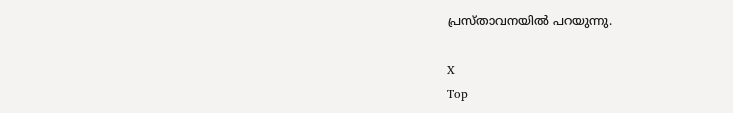പ്രസ്താവനയിൽ പറയുന്നു.

X
Top